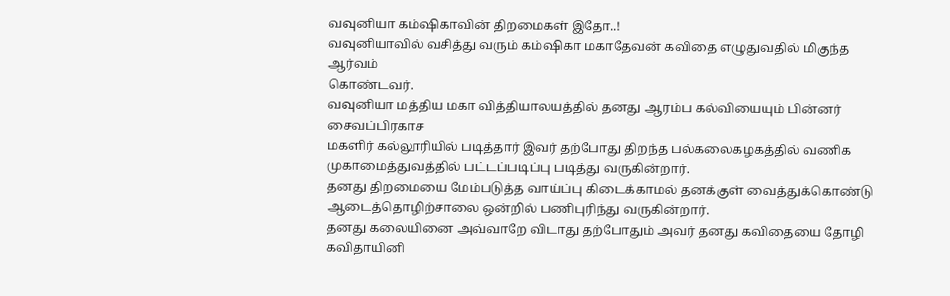வவுனியா கம்ஷிகாவின் திறமைகள் இதோ..!
வவுனியாவில் வசித்து வரும் கம்ஷிகா மகாதேவன் கவிதை எழுதுவதில் மிகுந்த ஆர்வம்
கொண்டவர்.
வவுனியா மத்திய மகா வித்தியாலயத்தில் தனது ஆரம்ப கல்வியையும் பின்னர் சைவப்பிரகாச
மகளிர் கல்லூரியில் படித்தார் இவர் தற்போது திறந்த பல்கலைகழகத்தில் வணிக
முகாமைத்துவத்தில் பட்டப்படிப்பு படித்து வருகின்றார்.
தனது திறமையை மேம்படுத்த வாய்ப்பு கிடைக்காமல் தனக்குள் வைத்துக்கொண்டு
ஆடைத்தொழிற்சாலை ஒன்றில் பணிபுரிந்து வருகின்றார்.
தனது கலையினை அவ்வாறே விடாது தற்போதும் அவர் தனது கவிதையை தோழி கவிதாயினி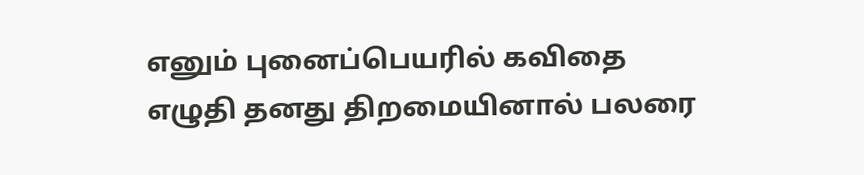எனும் புனைப்பெயரில் கவிதை எழுதி தனது திறமையினால் பலரை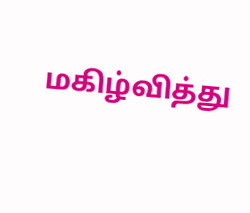மகிழ்வித்து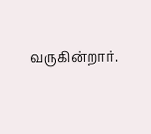வருகின்றார்.